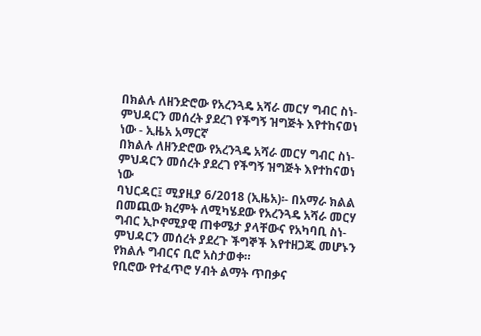በክልሉ ለዘንድሮው የአረንጓዴ አሻራ መርሃ ግብር ስነ-ምህዳርን መሰረት ያደረገ የችግኝ ዝግጅት እየተከናወነ ነው - ኢዜአ አማርኛ
በክልሉ ለዘንድሮው የአረንጓዴ አሻራ መርሃ ግብር ስነ-ምህዳርን መሰረት ያደረገ የችግኝ ዝግጅት እየተከናወነ ነው
ባህርዳር፤ ሚያዚያ 6/2018 (ኢዜአ)፡- በአማራ ክልል በመጪው ክረምት ለሚካሄደው የአረንጓዴ አሻራ መርሃ ግብር ኢኮኖሚያዊ ጠቀሜታ ያላቸውና የአካባቢ ስነ-ምህዳርን መሰረት ያደረጉ ችግኞች እየተዘጋጁ መሆኑን የክልሉ ግብርና ቢሮ አስታወቀ።
የቢሮው የተፈጥሮ ሃብት ልማት ጥበቃና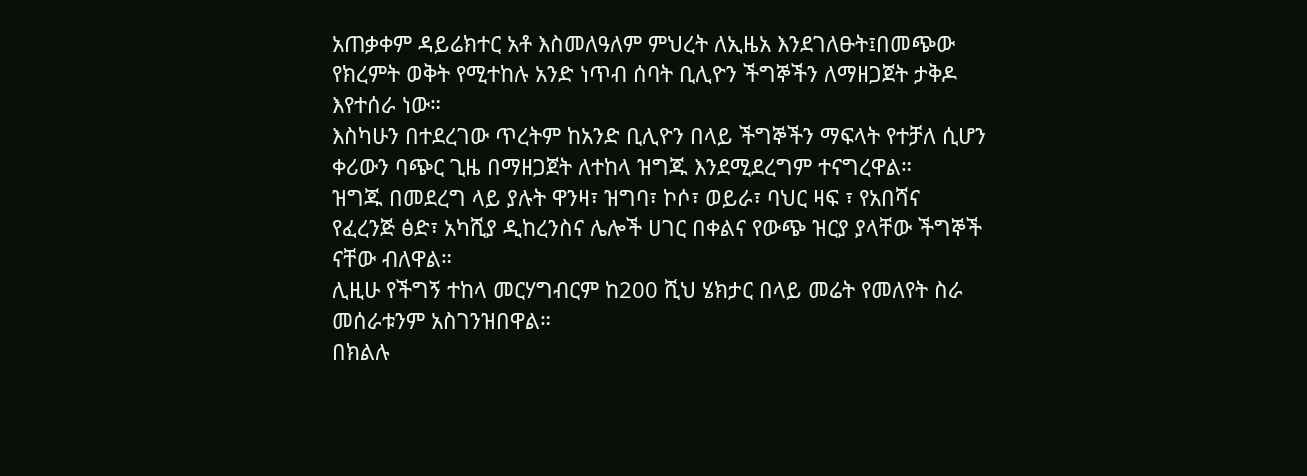አጠቃቀም ዳይሬክተር አቶ እስመለዓለም ምህረት ለኢዜአ እንደገለፁት፤በመጭው የክረምት ወቅት የሚተከሉ አንድ ነጥብ ሰባት ቢሊዮን ችግኞችን ለማዘጋጀት ታቅዶ እየተሰራ ነው።
እስካሁን በተደረገው ጥረትም ከአንድ ቢሊዮን በላይ ችግኞችን ማፍላት የተቻለ ሲሆን ቀሪውን ባጭር ጊዜ በማዘጋጀት ለተከላ ዝግጁ እንደሚደረግም ተናግረዋል።
ዝግጁ በመደረግ ላይ ያሉት ዋንዛ፣ ዝግባ፣ ኮሶ፣ ወይራ፣ ባህር ዛፍ ፣ የአበሻና የፈረንጅ ፅድ፣ አካሺያ ዲከረንስና ሌሎች ሀገር በቀልና የውጭ ዝርያ ያላቸው ችግኞች ናቸው ብለዋል።
ሊዚሁ የችግኝ ተከላ መርሃግብርም ከ200 ሺህ ሄክታር በላይ መሬት የመለየት ስራ መሰራቱንም አስገንዝበዋል።
በክልሉ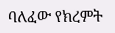ባለፈው የክረምት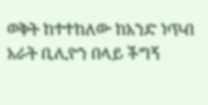ወቅት ከተተከለው ከአንድ ነጥብ አራት ቢሊዮን በላይ ችግኝ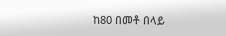ከ80 በመቶ በላይ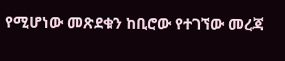የሚሆነው መጽደቁን ከቢሮው የተገኘው መረጃ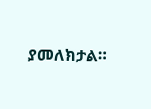ያመለክታል።